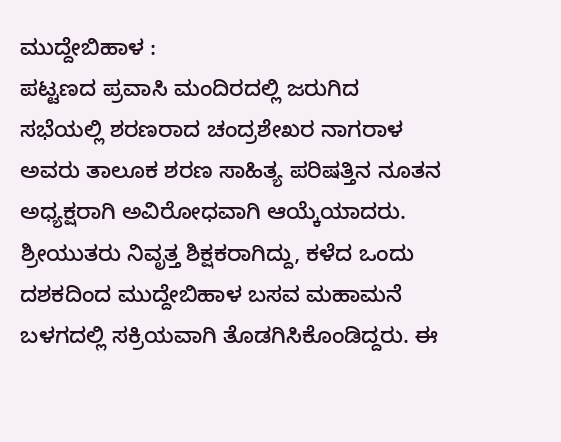ಮುದ್ದೇಬಿಹಾಳ :
ಪಟ್ಟಣದ ಪ್ರವಾಸಿ ಮಂದಿರದಲ್ಲಿ ಜರುಗಿದ ಸಭೆಯಲ್ಲಿ ಶರಣರಾದ ಚಂದ್ರಶೇಖರ ನಾಗರಾಳ ಅವರು ತಾಲೂಕ ಶರಣ ಸಾಹಿತ್ಯ ಪರಿಷತ್ತಿನ ನೂತನ ಅಧ್ಯಕ್ಷರಾಗಿ ಅವಿರೋಧವಾಗಿ ಆಯ್ಕೆಯಾದರು.
ಶ್ರೀಯುತರು ನಿವೃತ್ತ ಶಿಕ್ಷಕರಾಗಿದ್ದು, ಕಳೆದ ಒಂದು ದಶಕದಿಂದ ಮುದ್ದೇಬಿಹಾಳ ಬಸವ ಮಹಾಮನೆ ಬಳಗದಲ್ಲಿ ಸಕ್ರಿಯವಾಗಿ ತೊಡಗಿಸಿಕೊಂಡಿದ್ದರು. ಈ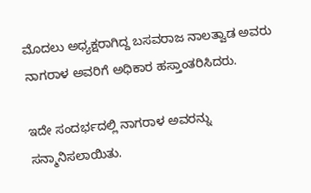ಮೊದಲು ಅಧ್ಯಕ್ಷರಾಗಿದ್ದ ಬಸವರಾಜ ನಾಲತ್ವಾಡ ಅವರು ನಾಗರಾಳ ಅವರಿಗೆ ಅಧಿಕಾರ ಹಸ್ತಾಂತರಿಸಿದರು.

ಇದೇ ಸಂದರ್ಭದಲ್ಲಿ ನಾಗರಾಳ ಅವರನ್ನು ಸನ್ಮಾನಿಸಲಾಯಿತು.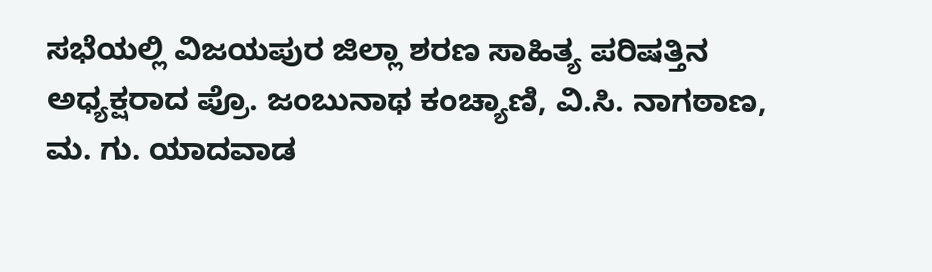ಸಭೆಯಲ್ಲಿ ವಿಜಯಪುರ ಜಿಲ್ಲಾ ಶರಣ ಸಾಹಿತ್ಯ ಪರಿಷತ್ತಿನ ಅಧ್ಯಕ್ಷರಾದ ಪ್ರೊ. ಜಂಬುನಾಥ ಕಂಚ್ಯಾಣಿ, ವಿ.ಸಿ. ನಾಗಠಾಣ, ಮ. ಗು. ಯಾದವಾಡ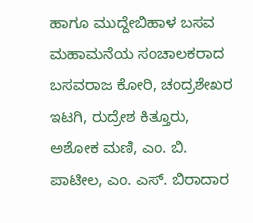ಹಾಗೂ ಮುದ್ದೇಬಿಹಾಳ ಬಸವ ಮಹಾಮನೆಯ ಸಂಚಾಲಕರಾದ ಬಸವರಾಜ ಕೋರಿ, ಚಂದ್ರಶೇಖರ ಇಟಗಿ, ರುದ್ರೇಶ ಕಿತ್ತೂರು, ಅಶೋಕ ಮಣಿ, ಎಂ. ಬಿ. ಪಾಟೀಲ, ಎಂ. ಎಸ್. ಬಿರಾದಾರ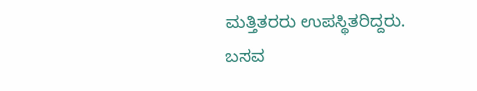ಮತ್ತಿತರರು ಉಪಸ್ಥಿತರಿದ್ದರು.
ಬಸವ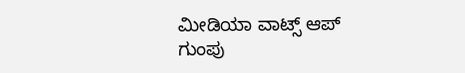ಮೀಡಿಯಾ ವಾಟ್ಸ್ ಆಪ್ ಗುಂಪು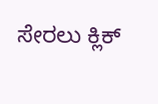ಸೇರಲು ಕ್ಲಿಕ್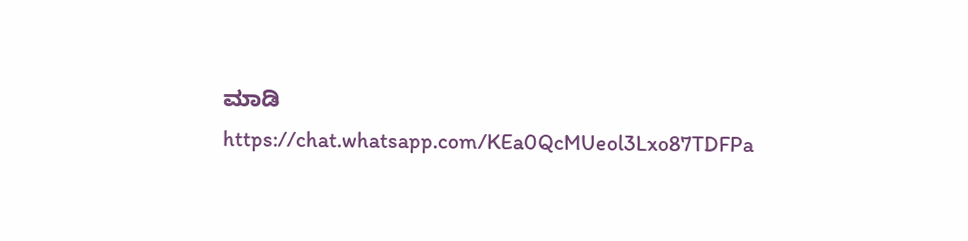ಮಾಡಿ
https://chat.whatsapp.com/KEa0QcMUeol3Lxo87TDFPa